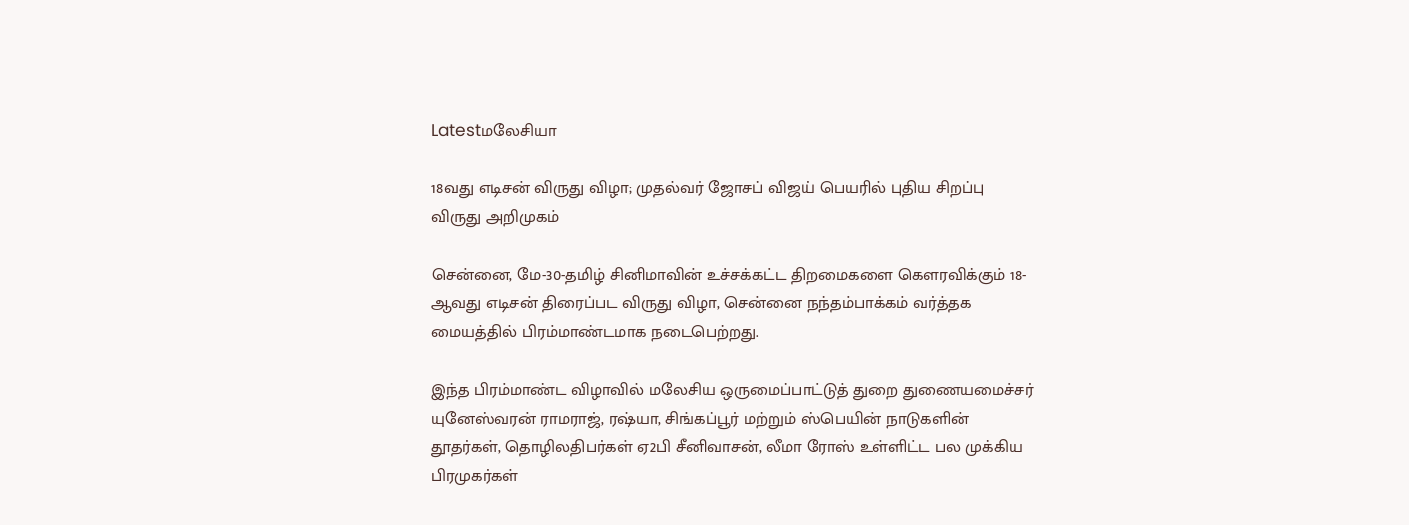Latestமலேசியா

18வது எடிசன் விருது விழா; முதல்வர் ஜோசப் விஜய் பெயரில் புதிய சிறப்பு விருது அறிமுகம்

சென்னை, மே-30-தமிழ் சினிமாவின் உச்சக்கட்ட திறமைகளை கௌரவிக்கும் 18-ஆவது எடிசன் திரைப்பட விருது விழா, சென்னை நந்தம்பாக்கம் வர்த்தக மையத்தில் பிரம்மாண்டமாக நடைபெற்றது.

இந்த பிரம்மாண்ட விழாவில் மலேசிய ஒருமைப்பாட்டுத் துறை துணையமைச்சர் யுனேஸ்வரன் ராமராஜ், ரஷ்யா, சிங்கப்பூர் மற்றும் ஸ்பெயின் நாடுகளின் தூதர்கள், தொழிலதிபர்கள் ஏ2பி சீனிவாசன், லீமா ரோஸ் உள்ளிட்ட பல முக்கிய பிரமுகர்கள்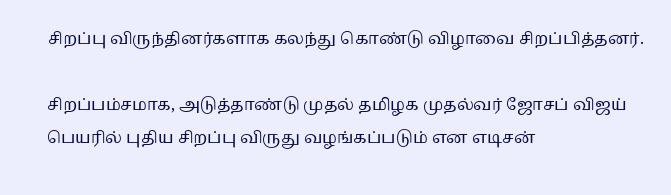சிறப்பு விருந்தினர்களாக கலந்து கொண்டு விழாவை சிறப்பித்தனர்.

சிறப்பம்சமாக, அடுத்தாண்டு முதல் தமிழக முதல்வர் ஜோசப் விஜய் பெயரில் புதிய சிறப்பு விருது வழங்கப்படும் என எடிசன்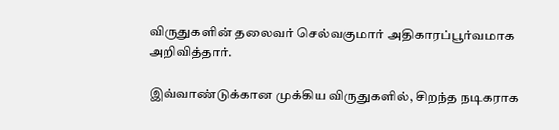விருதுகளின் தலைவர் செல்வகுமார் அதிகாரப்பூர்வமாக அறிவித்தார்.

இவ்வாண்டுக்கான முக்கிய விருதுகளில், சிறந்த நடிகராக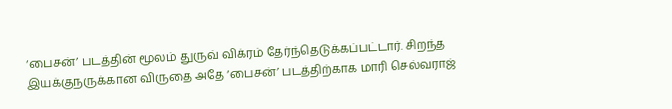‘பைசன்’ படத்தின் மூலம் துருவ் விக்ரம் தேர்ந்தெடுக்கப்பட்டார். சிறந்த இயக்குநருக்கான விருதை அதே ‘பைசன்’ படத்திற்காக மாரி செல்வராஜ்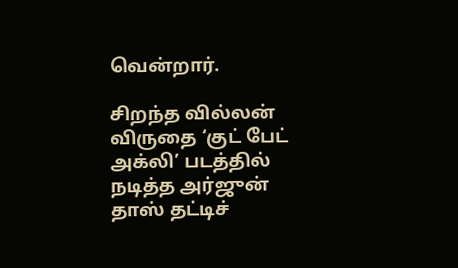வென்றார்.

சிறந்த வில்லன் விருதை ‘குட் பேட் அக்லி’ படத்தில் நடித்த அர்ஜுன் தாஸ் தட்டிச்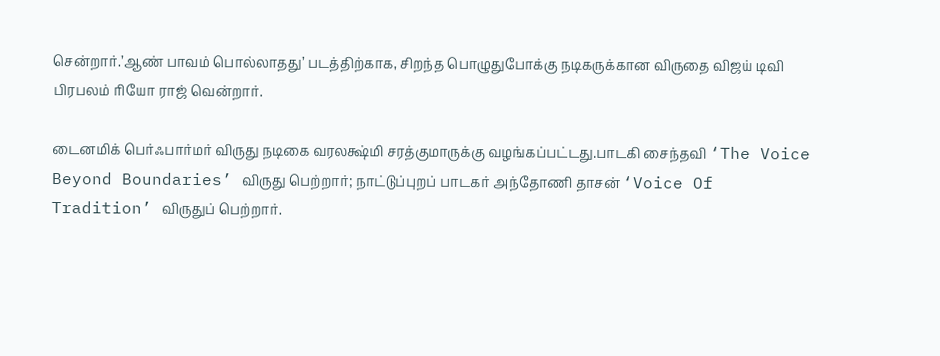சென்றார்.’ஆண் பாவம் பொல்லாதது’ படத்திற்காக, சிறந்த பொழுதுபோக்கு நடிகருக்கான விருதை விஜய் டிவி பிரபலம் ரியோ ராஜ் வென்றார்.

டைனமிக் பெர்ஃபார்மர் விருது நடிகை வரலக்ஷ்மி சரத்குமாருக்கு வழங்கப்பட்டது.பாடகி சைந்தவி ‘The Voice Beyond Boundaries’ விருது பெற்றார்; நாட்டுப்புறப் பாடகர் அந்தோணி தாசன் ‘Voice Of Tradition’ விருதுப் பெற்றார்.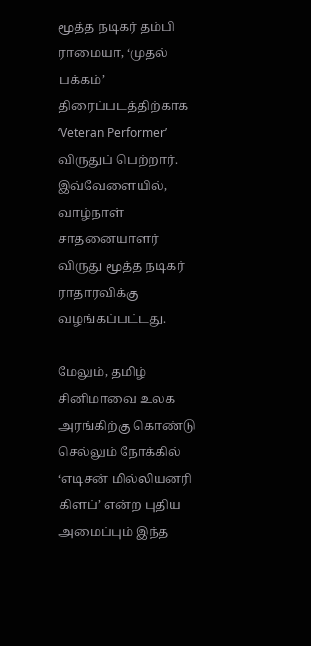மூத்த நடிகர் தம்பி ராமையா, ‘முதல் பக்கம்’ திரைப்படத்திற்காக ‘Veteran Performer’ விருதுப் பெற்றார். இவ்வேளையில், வாழ்நாள் சாதனையாளர் விருது மூத்த நடிகர் ராதாரவிக்கு வழங்கப்பட்டது.

மேலும், தமிழ் சினிமாவை உலக அரங்கிற்கு கொண்டு செல்லும் நோக்கில் ‘எடிசன் மில்லியனரி கிளப்’ என்ற புதிய அமைப்பும் இந்த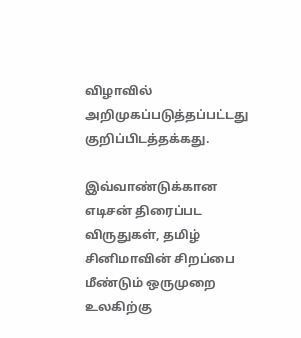விழாவில் அறிமுகப்படுத்தப்பட்டது குறிப்பிடத்தக்கது.

இவ்வாண்டுக்கான எடிசன் திரைப்பட விருதுகள், தமிழ் சினிமாவின் சிறப்பை மீண்டும் ஒருமுறை உலகிற்கு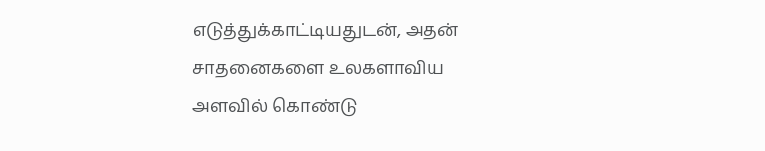எடுத்துக்காட்டியதுடன், அதன் சாதனைகளை உலகளாவிய அளவில் கொண்டு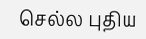செல்ல புதிய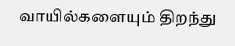வாயில்களையும் திறந்து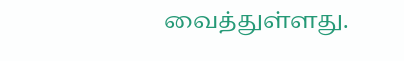வைத்துள்ளது.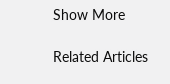Show More

Related Articles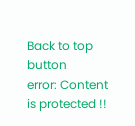Back to top button
error: Content is protected !!